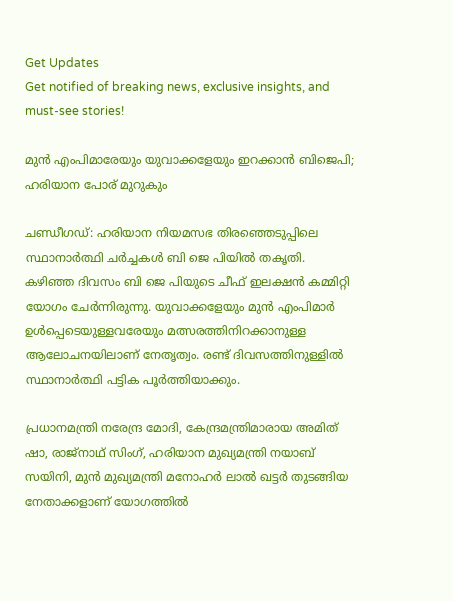Get Updates
Get notified of breaking news, exclusive insights, and must-see stories!

മുൻ എംപിമാരേയും യുവാക്കളേയും ഇറക്കാൻ ബിജെപി; ഹരിയാന പോര് മുറുകും

ചണ്ഡീഗഡ്: ഹരിയാന നിയമസഭ തിരഞ്ഞെടുപ്പിലെ സ്ഥാനാർത്ഥി ചർച്ചകൾ ബി ജെ പിയിൽ തകൃതി. കഴിഞ്ഞ ദിവസം ബി ജെ പിയുടെ ചീഫ് ഇലക്ഷൻ കമ്മിറ്റി യോഗം ചേർന്നിരുന്നു. യുവാക്കളേയും മുൻ എംപിമാർ ഉൾപ്പെടെയുള്ളവരേയും മത്സരത്തിനിറക്കാനുള്ള ആലോചനയിലാണ് നേതൃത്വം. രണ്ട് ദിവസത്തിനുള്ളിൽ സ്ഥാനാർത്ഥി പട്ടിക പൂർത്തിയാക്കും.

പ്രധാനമന്ത്രി നരേന്ദ്ര മോദി, കേന്ദ്രമന്ത്രിമാരായ അമിത് ഷാ, രാജ്നാഥ് സിംഗ്, ഹരിയാന മുഖ്യമന്ത്രി നയാബ് സയിനി, മുൻ മുഖ്യമന്ത്രി മനോഹർ ലാൽ ഖട്ടർ തുടങ്ങിയ നേതാക്കളാണ് യോഗത്തിൽ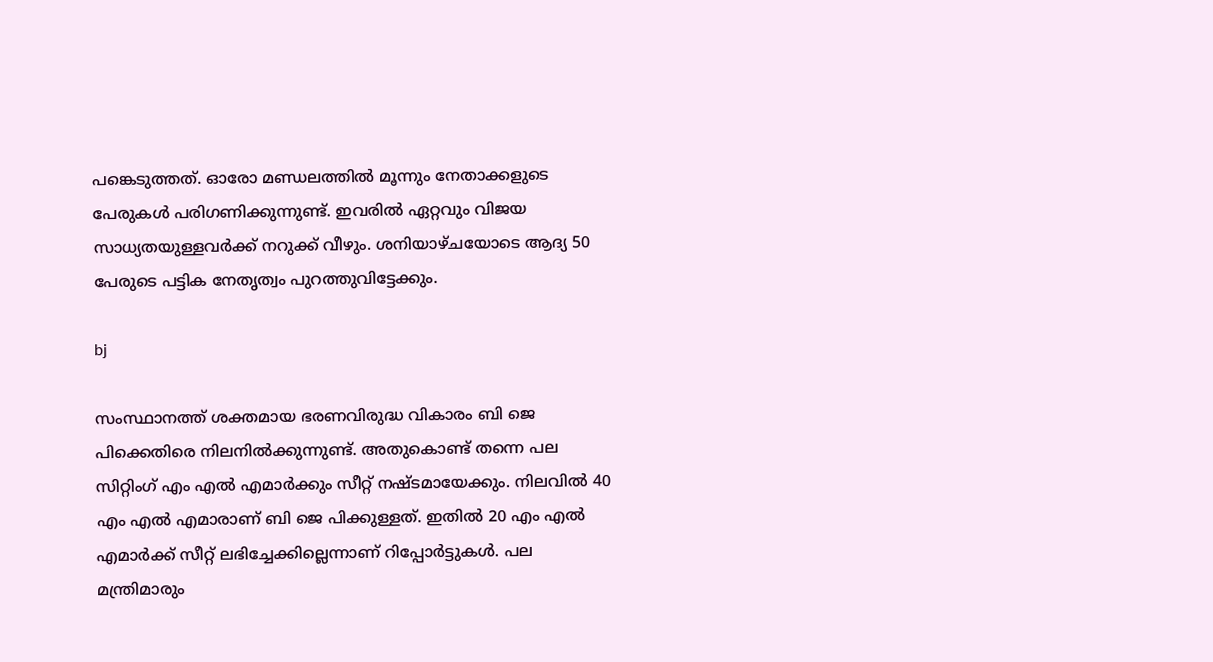പങ്കെടുത്തത്. ഓരോ മണ്ഡലത്തിൽ മൂന്നും നേതാക്കളുടെ പേരുകൾ പരിഗണിക്കുന്നുണ്ട്. ഇവരിൽ ഏറ്റവും വിജയ സാധ്യതയുള്ളവർക്ക് നറുക്ക് വീഴും. ശനിയാഴ്ചയോടെ ആദ്യ 50 പേരുടെ പട്ടിക നേതൃത്വം പുറത്തുവിട്ടേക്കും.

bj

സംസ്ഥാനത്ത് ശക്തമായ ഭരണവിരുദ്ധ വികാരം ബി ജെ പിക്കെതിരെ നിലനിൽക്കുന്നുണ്ട്. അതുകൊണ്ട് തന്നെ പല സിറ്റിംഗ് എം എൽ എമാർക്കും സീറ്റ് നഷ്ടമായേക്കും. നിലവിൽ 40 എം എൽ എമാരാണ് ബി ജെ പിക്കുള്ളത്. ഇതിൽ 20 എം എൽ എമാർക്ക് സീറ്റ് ലഭിച്ചേക്കില്ലെന്നാണ് റിപ്പോർട്ടുകൾ. പല മന്ത്രിമാരും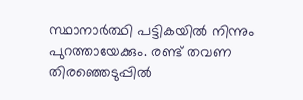സ്ഥാനാർത്ഥി പട്ടികയിൽ നിന്നും പുറത്തായേക്കും. രണ്ട് തവണ തിരഞ്ഞെടുപ്പിൽ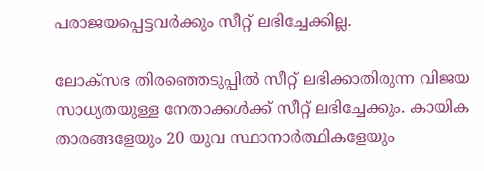പരാജയപ്പെട്ടവർക്കും സീറ്റ് ലഭിച്ചേക്കില്ല.

ലോക്സഭ തിരഞ്ഞെടുപ്പിൽ സീറ്റ് ലഭിക്കാതിരുന്ന വിജയ സാധ്യതയുള്ള നേതാക്കൾക്ക് സീറ്റ് ലഭിച്ചേക്കും. കായിക താരങ്ങളേയും 20 യുവ സ്ഥാനാർത്ഥികളേയും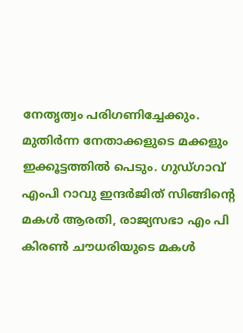നേതൃത്വം പരിഗണിച്ചേക്കും. മുതിർന്ന നേതാക്കളുടെ മക്കളും ഇക്കൂട്ടത്തിൽ പെടും. ഗുഡ്ഗാവ് എംപി റാവു ഇന്ദർജിത് സിങ്ങിൻ്റെ മകൾ ആരതി, രാജ്യസഭാ എം പി കിരൺ ചൗധരിയുടെ മകൾ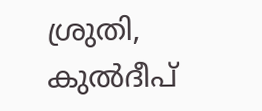ശ്രുതി, കുൽദീപ്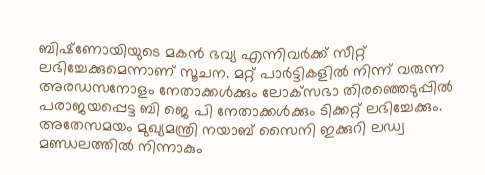ബിഷ്‌ണോയിയുടെ മകൻ ഭവ്യ എന്നിവർക്ക് സീറ്റ് ലഭിച്ചേക്കുമെന്നാണ് സൂചന. മറ്റ് പാർട്ടികളിൽ നിന്ന് വരുന്ന അരഡസനോളം നേതാക്കൾക്കും ലോക്‌സഭാ തിരഞ്ഞെടുപ്പിൽ പരാജയപ്പെട്ട ബി ജെ പി നേതാക്കൾക്കും ടിക്കറ്റ് ലഭിച്ചേക്കും. അതേസമയം മുഖ്യമന്ത്രി നയാബ് സൈനി ഇക്കുറി ലഡ്വ മണ്ഡലത്തിൽ നിന്നാകും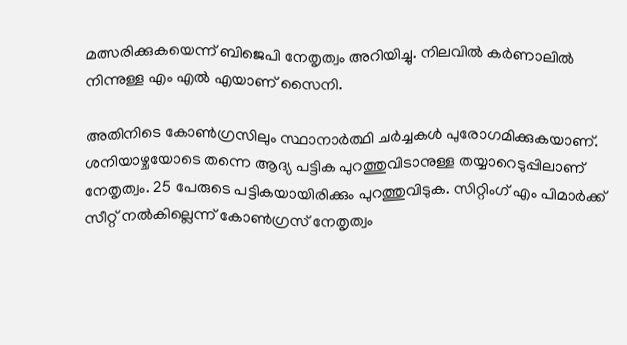മത്സരിക്കുകയെന്ന് ബിജെപി നേതൃത്വം അറിയിച്ചു. നിലവിൽ കർണാലിൽ നിന്നുള്ള എം എൽ എയാണ് സൈനി.

അതിനിടെ കോൺഗ്രസിലും സ്ഥാനാർത്ഥി ചർച്ചകൾ പുരോഗമിക്കുകയാണ്. ശനിയാഴ്ചയോടെ തന്നെ ആദ്യ പട്ടിക പുറത്തുവിടാനുള്ള തയ്യാറെടുപ്പിലാണ് നേതൃത്വം. 25 പേരുടെ പട്ടികയായിരിക്കും പുറത്തുവിടുക. സിറ്റിംഗ് എം പിമാർക്ക് സീറ്റ് നൽകില്ലെന്ന് കോൺഗ്രസ് നേതൃത്വം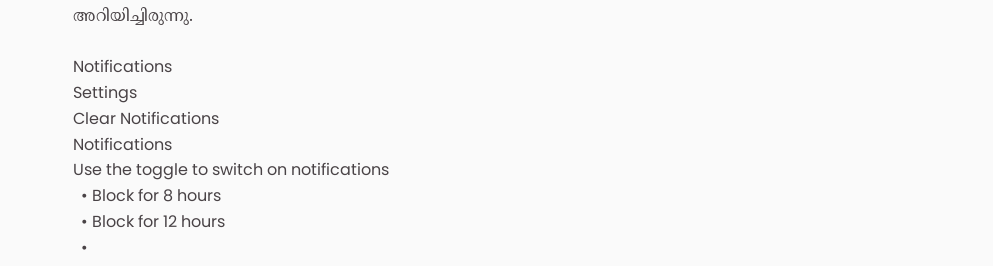അറിയിച്ചിരുന്നു.

Notifications
Settings
Clear Notifications
Notifications
Use the toggle to switch on notifications
  • Block for 8 hours
  • Block for 12 hours
  •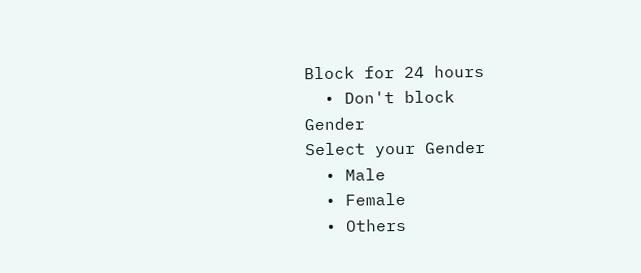Block for 24 hours
  • Don't block
Gender
Select your Gender
  • Male
  • Female
  • Others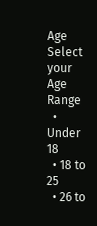Age
Select your Age Range
  • Under 18
  • 18 to 25
  • 26 to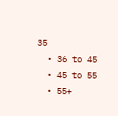35
  • 36 to 45
  • 45 to 55
  • 55+